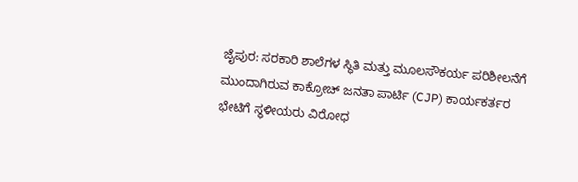ಜೈಪುರ: ಸರಕಾರಿ ಶಾಲೆಗಳ ಸ್ಥಿತಿ ಮತ್ತು ಮೂಲಸೌಕರ್ಯ ಪರಿಶೀಲನೆಗೆ ಮುಂದಾಗಿರುವ ಕಾಕ್ರೋಚ್ ಜನತಾ ಪಾರ್ಟಿ (CJP) ಕಾರ್ಯಕರ್ತರ ಭೇಟಿಗೆ ಸ್ಥಳೀಯರು ವಿರೋಧ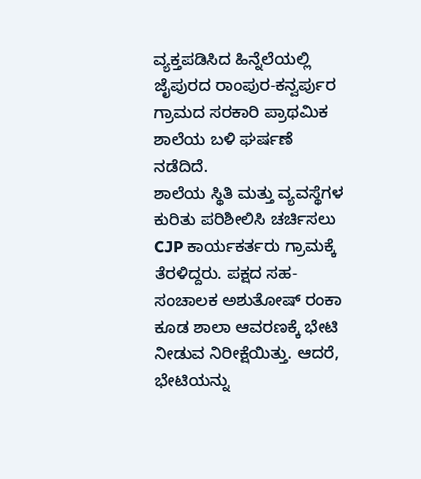ವ್ಯಕ್ತಪಡಿಸಿದ ಹಿನ್ನೆಲೆಯಲ್ಲಿ ಜೈಪುರದ ರಾಂಪುರ-ಕನ್ವರ್ಪುರ ಗ್ರಾಮದ ಸರಕಾರಿ ಪ್ರಾಥಮಿಕ ಶಾಲೆಯ ಬಳಿ ಘರ್ಷಣೆ ನಡೆದಿದೆ.
ಶಾಲೆಯ ಸ್ಥಿತಿ ಮತ್ತು ವ್ಯವಸ್ಥೆಗಳ ಕುರಿತು ಪರಿಶೀಲಿಸಿ ಚರ್ಚಿಸಲು CJP ಕಾರ್ಯಕರ್ತರು ಗ್ರಾಮಕ್ಕೆ ತೆರಳಿದ್ದರು. ಪಕ್ಷದ ಸಹ-ಸಂಚಾಲಕ ಅಶುತೋಷ್ ರಂಕಾ ಕೂಡ ಶಾಲಾ ಆವರಣಕ್ಕೆ ಭೇಟಿ ನೀಡುವ ನಿರೀಕ್ಷೆಯಿತ್ತು. ಆದರೆ, ಭೇಟಿಯನ್ನು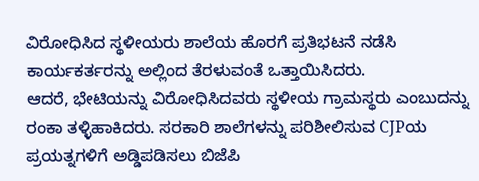ವಿರೋಧಿಸಿದ ಸ್ಥಳೀಯರು ಶಾಲೆಯ ಹೊರಗೆ ಪ್ರತಿಭಟನೆ ನಡೆಸಿ ಕಾರ್ಯಕರ್ತರನ್ನು ಅಲ್ಲಿಂದ ತೆರಳುವಂತೆ ಒತ್ತಾಯಿಸಿದರು.
ಆದರೆ, ಭೇಟಿಯನ್ನು ವಿರೋಧಿಸಿದವರು ಸ್ಥಳೀಯ ಗ್ರಾಮಸ್ಥರು ಎಂಬುದನ್ನು ರಂಕಾ ತಳ್ಳಿಹಾಕಿದರು. ಸರಕಾರಿ ಶಾಲೆಗಳನ್ನು ಪರಿಶೀಲಿಸುವ CJPಯ ಪ್ರಯತ್ನಗಳಿಗೆ ಅಡ್ಡಿಪಡಿಸಲು ಬಿಜೆಪಿ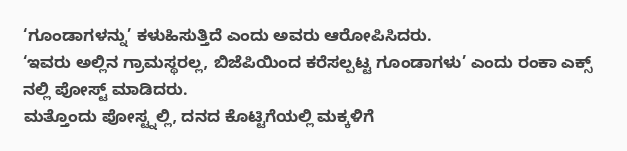‘ಗೂಂಡಾಗಳನ್ನು’ ಕಳುಹಿಸುತ್ತಿದೆ ಎಂದು ಅವರು ಆರೋಪಿಸಿದರು.
‘ಇವರು ಅಲ್ಲಿನ ಗ್ರಾಮಸ್ಥರಲ್ಲ, ಬಿಜೆಪಿಯಿಂದ ಕರೆಸಲ್ಪಟ್ಟ ಗೂಂಡಾಗಳು’ ಎಂದು ರಂಕಾ ಎಕ್ಸ್ ನಲ್ಲಿ ಪೋಸ್ಟ್ ಮಾಡಿದರು.
ಮತ್ತೊಂದು ಪೋಸ್ಟ್ನಲ್ಲಿ, ದನದ ಕೊಟ್ಟಿಗೆಯಲ್ಲಿ ಮಕ್ಕಳಿಗೆ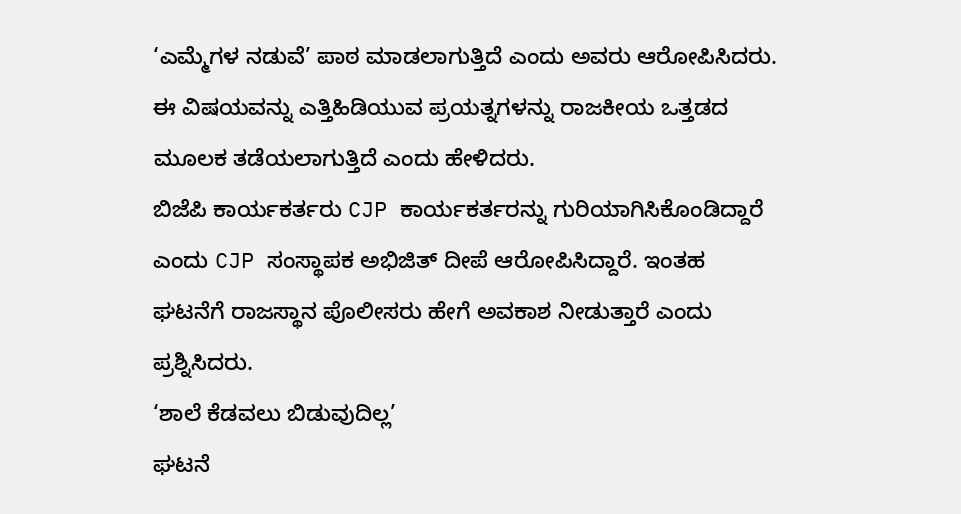‘ಎಮ್ಮೆಗಳ ನಡುವೆ’ ಪಾಠ ಮಾಡಲಾಗುತ್ತಿದೆ ಎಂದು ಅವರು ಆರೋಪಿಸಿದರು. ಈ ವಿಷಯವನ್ನು ಎತ್ತಿಹಿಡಿಯುವ ಪ್ರಯತ್ನಗಳನ್ನು ರಾಜಕೀಯ ಒತ್ತಡದ ಮೂಲಕ ತಡೆಯಲಾಗುತ್ತಿದೆ ಎಂದು ಹೇಳಿದರು.
ಬಿಜೆಪಿ ಕಾರ್ಯಕರ್ತರು CJP ಕಾರ್ಯಕರ್ತರನ್ನು ಗುರಿಯಾಗಿಸಿಕೊಂಡಿದ್ದಾರೆ ಎಂದು CJP ಸಂಸ್ಥಾಪಕ ಅಭಿಜಿತ್ ದೀಪೆ ಆರೋಪಿಸಿದ್ದಾರೆ. ಇಂತಹ ಘಟನೆಗೆ ರಾಜಸ್ಥಾನ ಪೊಲೀಸರು ಹೇಗೆ ಅವಕಾಶ ನೀಡುತ್ತಾರೆ ಎಂದು ಪ್ರಶ್ನಿಸಿದರು.
‘ಶಾಲೆ ಕೆಡವಲು ಬಿಡುವುದಿಲ್ಲ’
ಘಟನೆ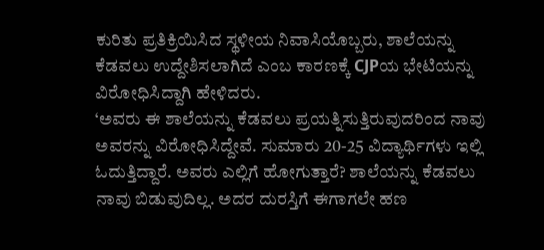ಕುರಿತು ಪ್ರತಿಕ್ರಿಯಿಸಿದ ಸ್ಥಳೀಯ ನಿವಾಸಿಯೊಬ್ಬರು, ಶಾಲೆಯನ್ನು ಕೆಡವಲು ಉದ್ದೇಶಿಸಲಾಗಿದೆ ಎಂಬ ಕಾರಣಕ್ಕೆ CJPಯ ಭೇಟಿಯನ್ನು ವಿರೋಧಿಸಿದ್ದಾಗಿ ಹೇಳಿದರು.
‘ಅವರು ಈ ಶಾಲೆಯನ್ನು ಕೆಡವಲು ಪ್ರಯತ್ನಿಸುತ್ತಿರುವುದರಿಂದ ನಾವು ಅವರನ್ನು ವಿರೋಧಿಸಿದ್ದೇವೆ. ಸುಮಾರು 20-25 ವಿದ್ಯಾರ್ಥಿಗಳು ಇಲ್ಲಿ ಓದುತ್ತಿದ್ದಾರೆ. ಅವರು ಎಲ್ಲಿಗೆ ಹೋಗುತ್ತಾರೆ? ಶಾಲೆಯನ್ನು ಕೆಡವಲು ನಾವು ಬಿಡುವುದಿಲ್ಲ. ಅದರ ದುರಸ್ತಿಗೆ ಈಗಾಗಲೇ ಹಣ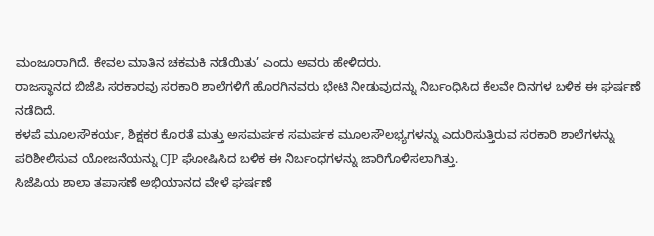ಮಂಜೂರಾಗಿದೆ. ಕೇವಲ ಮಾತಿನ ಚಕಮಕಿ ನಡೆಯಿತು’ ಎಂದು ಅವರು ಹೇಳಿದರು.
ರಾಜಸ್ಥಾನದ ಬಿಜೆಪಿ ಸರಕಾರವು ಸರಕಾರಿ ಶಾಲೆಗಳಿಗೆ ಹೊರಗಿನವರು ಭೇಟಿ ನೀಡುವುದನ್ನು ನಿರ್ಬಂಧಿಸಿದ ಕೆಲವೇ ದಿನಗಳ ಬಳಿಕ ಈ ಘರ್ಷಣೆ ನಡೆದಿದೆ.
ಕಳಪೆ ಮೂಲಸೌಕರ್ಯ, ಶಿಕ್ಷಕರ ಕೊರತೆ ಮತ್ತು ಅಸಮರ್ಪಕ ಸಮರ್ಪಕ ಮೂಲಸೌಲಭ್ಯಗಳನ್ನು ಎದುರಿಸುತ್ತಿರುವ ಸರಕಾರಿ ಶಾಲೆಗಳನ್ನು ಪರಿಶೀಲಿಸುವ ಯೋಜನೆಯನ್ನು CJP ಘೋಷಿಸಿದ ಬಳಿಕ ಈ ನಿರ್ಬಂಧಗಳನ್ನು ಜಾರಿಗೊಳಿಸಲಾಗಿತ್ತು.
ಸಿಜೆಪಿಯ ಶಾಲಾ ತಪಾಸಣೆ ಅಭಿಯಾನದ ವೇಳೆ ಘರ್ಷಣೆ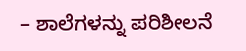– ಶಾಲೆಗಳನ್ನು ಪರಿಶೀಲನೆ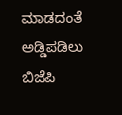ಮಾಡದಂತೆ ಅಡ್ಡಿಪಡಿಲು ಬಿಜೆಪಿ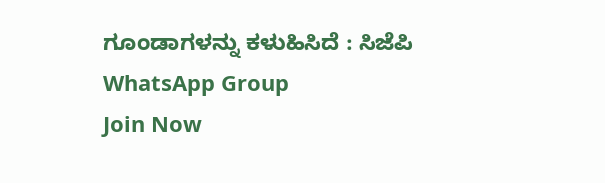ಗೂಂಡಾಗಳನ್ನು ಕಳುಹಿಸಿದೆ : ಸಿಜೆಪಿ
WhatsApp Group
Join Now